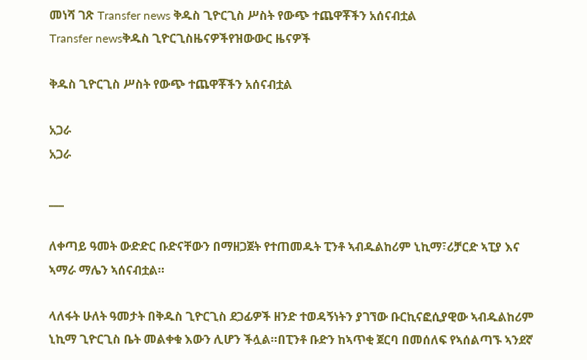መነሻ ገጽ Transfer news ቅዱስ ጊዮርጊስ ሥስት የውጭ ተጨዋቾችን አሰናብቷል
Transfer newsቅዱስ ጊዮርጊስዜናዎችየዝውውር ዜናዎች

ቅዱስ ጊዮርጊስ ሥስት የውጭ ተጨዋቾችን አሰናብቷል

አጋራ
አጋራ

___

ለቀጣይ ዓመት ውድድር ቡድናቸውን በማዘጋጀት የተጠመዱት ፒንቶ ኣብዱልከሪም ኒኪማ፣ሪቻርድ ኣፒያ እና ኣማራ ማሌን ኣሰናብቷል።

ላለፋት ሁለት ዓመታት በቅዱስ ጊዮርጊስ ደጋፊዎች ዘንድ ተወዳኝነትን ያገኘው ቡርኪናፎሲያዊው ኣብዱልከሪም ኒኪማ ጊዮርጊስ ቤት መልቀቁ እውን ሊሆን ችሏል።በፒንቶ ቡድን ከኣጥቂ ጀርባ በመሰለፍ የኣሰልጣኙ ኣንደኛ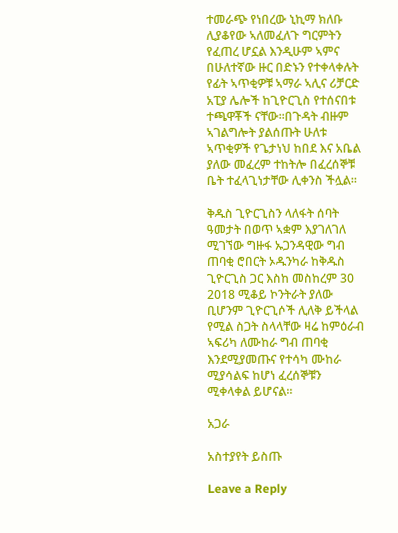ተመራጭ የነበረው ኒኪማ ክለቡ ሊያቆየው ኣለመፈለጉ ግርምትን የፈጠረ ሆኗል እንዲሁም ኣምና በሁለተኛው ዙር በድኑን የተቀላቀሉት የፊት ኣጥቂዎቹ ኣማራ ኣሊና ሪቻርድ አፒያ ሌሎች ከጊዮርጊስ የተሰናበቱ ተጫዋቾች ናቸው።በጉዳት ብዙም ኣገልግሎት ያልሰጡት ሁለቱ ኣጥቂዎች የጌታነህ ከበደ እና አቤል ያለው መፈረም ተከትሎ በፈረሰኞቹ ቤት ተፈላጊነታቸው ሊቀንስ ችሏል።

ቅዱስ ጊዮርጊስን ላለፋት ሰባት ዓመታት በወጥ ኣቋም እያገለገለ ሚገኘው ግዙፋ ኡጋንዳዊው ግብ ጠባቂ ሮበርት ኦዱንካራ ከቅዱስ ጊዮርጊስ ጋር እስከ መስከረም 30 2018 ሚቆይ ኮንትራት ያለው ቢሆንም ጊዮርጊሶች ሊለቅ ይችላል የሚል ስጋት ስላላቸው ዛሬ ከምዕራብ ኣፍሪካ ለሙከራ ግብ ጠባቂ እንደሚያመጡና የተሳካ ሙከራ ሚያሳልፍ ከሆነ ፈረሰኞቹን ሚቀላቀል ይሆናል።

አጋራ

አስተያየት ይስጡ

Leave a Reply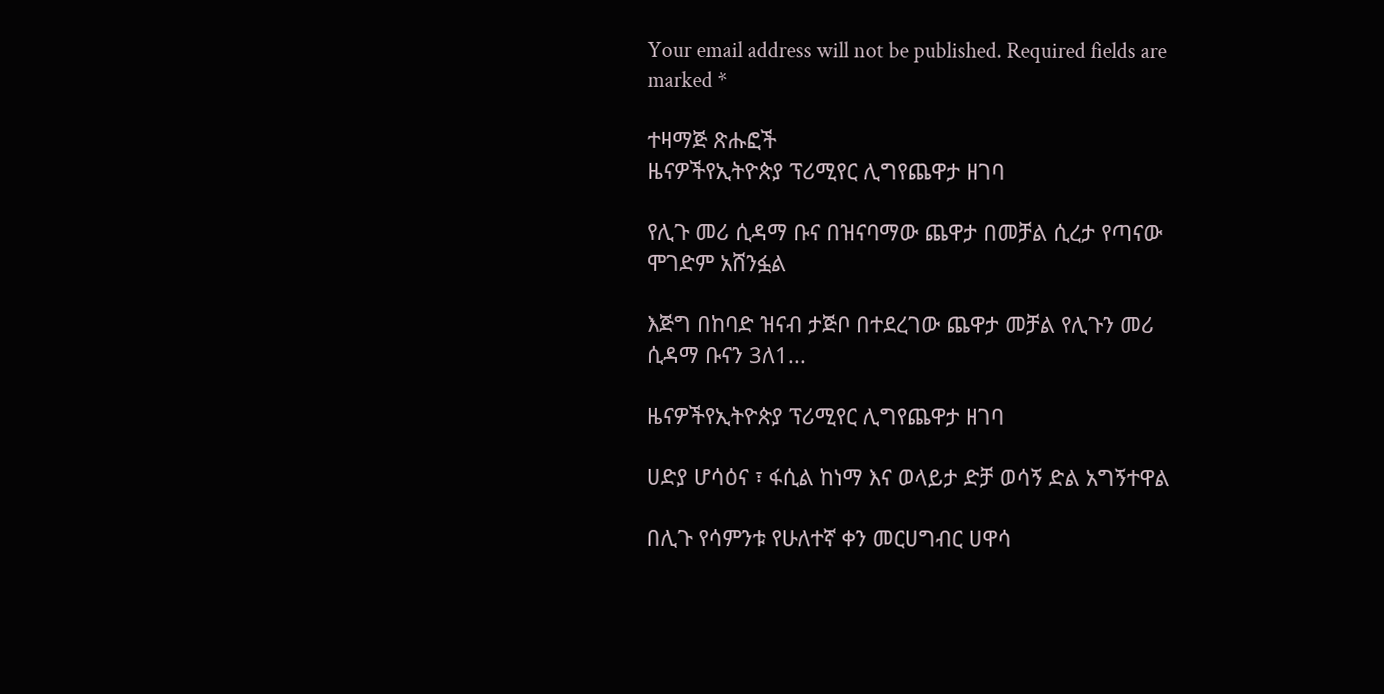Your email address will not be published. Required fields are marked *

ተዛማጅ ጽሑፎች
ዜናዎችየኢትዮጵያ ፕሪሚየር ሊግየጨዋታ ዘገባ

የሊጉ መሪ ሲዳማ ቡና በዝናባማው ጨዋታ በመቻል ሲረታ የጣናው ሞገድም አሸንፏል

እጅግ በከባድ ዝናብ ታጅቦ በተደረገው ጨዋታ መቻል የሊጉን መሪ ሲዳማ ቡናን 3ለ1...

ዜናዎችየኢትዮጵያ ፕሪሚየር ሊግየጨዋታ ዘገባ

ሀድያ ሆሳዕና ፣ ፋሲል ከነማ እና ወላይታ ድቻ ወሳኝ ድል አግኝተዋል

በሊጉ የሳምንቱ የሁለተኛ ቀን መርሀግብር ሀዋሳ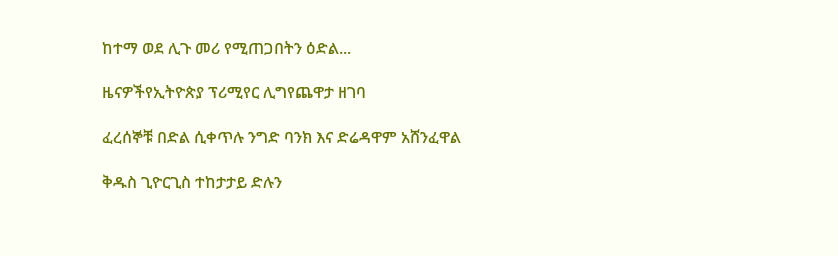ከተማ ወደ ሊጉ መሪ የሚጠጋበትን ዕድል...

ዜናዎችየኢትዮጵያ ፕሪሚየር ሊግየጨዋታ ዘገባ

ፈረሰኞቹ በድል ሲቀጥሉ ንግድ ባንክ እና ድሬዳዋም አሸንፈዋል

ቅዱስ ጊዮርጊስ ተከታታይ ድሉን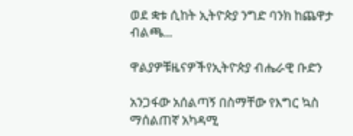ወደ ቋቱ ሲከት ኢትዮጵያ ንግድ ባንክ ከጨዋታ ብልጫ...

ዋልያዎቹዜናዎችየኢትዮጵያ ብሔራዊ ቡድን

አንጋፋው አሰልጣኝ በስማቸው የእግር ኳስ ማሰልጠኛ አካዳሚ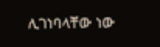ሊገነባላቸው ነው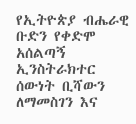የኢትዮጵያ ብሔራዊ ቡድን የቀድሞ አሰልጣኝ ኢንስትራክተር ሰውነት ቢሻውን ለማመስገን እና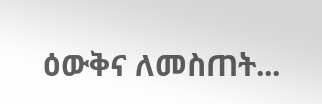ዕውቅና ለመስጠት...